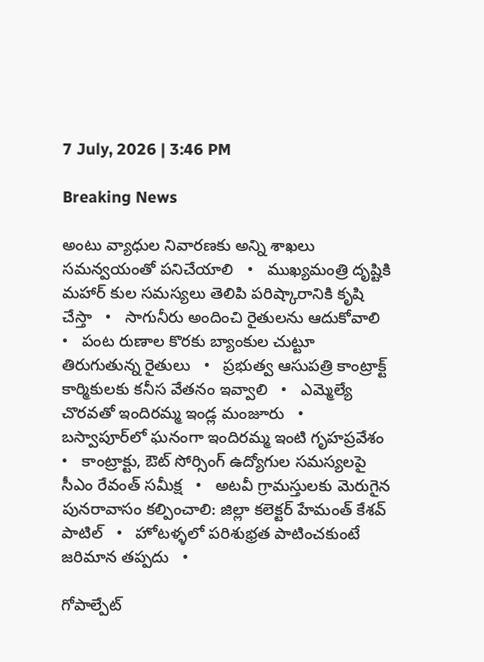7 July, 2026 | 3:46 PM

Breaking News

అంటు వ్యాధుల నివారణకు అన్ని శాఖలు సమన్వయంతో పనిచేయాలి   •   ముఖ్యమంత్రి దృష్టికి మహార్ కుల సమస్యలు తెలిపి పరిష్కారానికి కృషి చేస్తా   •   సాగునీరు అందించి రైతులను ఆదుకోవాలి   •   పంట రుణాల కొరకు బ్యాంకుల చుట్టూ తిరుగుతున్న రైతులు   •   ప్రభుత్వ ఆసుపత్రి కాంట్రాక్ట్ కార్మికులకు కనీస వేతనం ఇవ్వాలి   •   ఎమ్మెల్యే చొరవతో ఇందిరమ్మ ఇండ్ల మంజూరు   •   బస్వాపూర్‌లో ఘనంగా ఇందిరమ్మ ఇంటి గృహప్రవేశం   •   కాంట్రాక్టు, ఔట్ సోర్సింగ్ ఉద్యోగుల సమస్యలపై సీఎం రేవంత్ సమీక్ష   •   అటవీ గ్రామస్తులకు మెరుగైన పునరావాసం కల్పించాలి: జిల్లా కలెక్టర్ హేమంత్ కేశవ్ పాటిల్   •   హోటళ్ళలో పరిశుభ్రత పాటించకుంటే జరిమాన తప్పదు   •

గోపాల్పేట్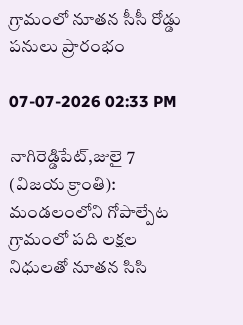గ్రామంలో నూతన సీసీ రోడ్డు పనులు ప్రారంభం

07-07-2026 02:33 PM

నాగిరెడ్డిపేట్,జులై 7 (విజయ క్రాంతి): మండలంలోని గోపాల్పేట గ్రామంలో పది లక్షల నిధులతో నూతన సిసి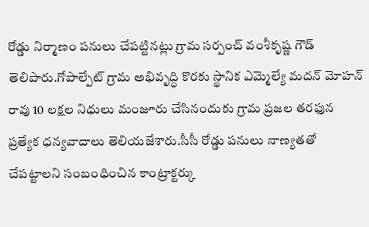రోడ్డు నిర్మాణం పనులు చేపట్టినట్లు గ్రామ సర్పంచ్ వంశీకృష్ణ గౌడ్ తెలిపారు.గోపాల్పేట్ గ్రామ అభివృద్ధి కొరకు స్థానిక ఎమ్మెల్యే మదన్ మోహన్ రావు 10 లక్షల నిధులు మంజూరు చేసినందుకు గ్రామ ప్రజల తరఫున ప్రత్యేక ధన్యవాదాలు తెలియజేశారు.సీసీ రోడ్డు పనులు నాణ్యతతో చేపట్టాలని సంబంధించిన కాంట్రాక్టర్కు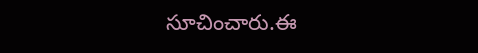సూచించారు.ఈ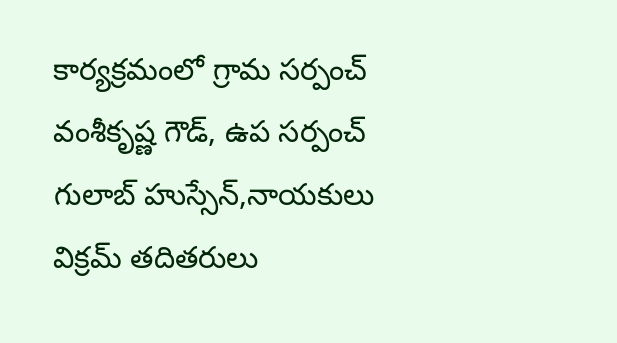కార్యక్రమంలో గ్రామ సర్పంచ్ వంశీకృష్ణ గౌడ్, ఉప సర్పంచ్ గులాబ్ హుస్సేన్,నాయకులు విక్రమ్ తదితరులు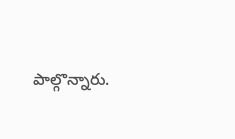పాల్గొన్నారు.